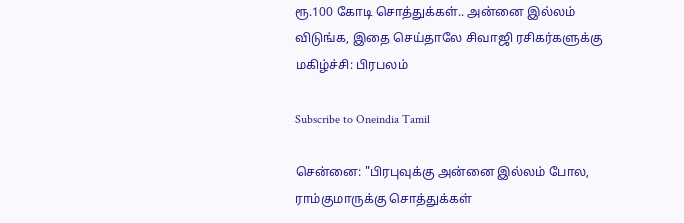ரூ.100 கோடி சொத்துக்கள்.. அன்னை இல்லம் விடுங்க, இதை செய்தாலே சிவாஜி ரசிகர்களுக்கு மகிழ்ச்சி: பிரபலம்

Subscribe to Oneindia Tamil

சென்னை: "பிரபுவுக்கு அன்னை இல்லம் போல, ராம்குமாருக்கு சொத்துக்கள்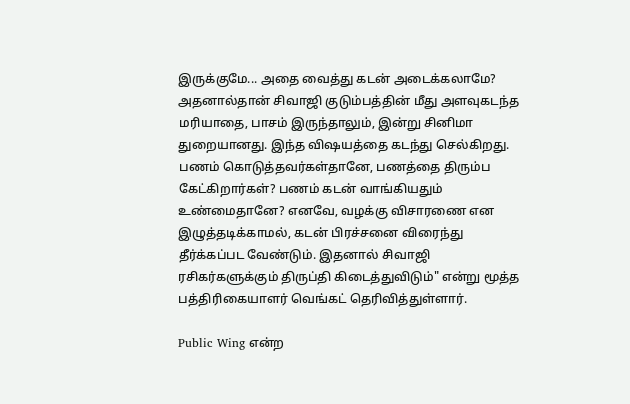இருக்குமே... அதை வைத்து கடன் அடைக்கலாமே? அதனால்தான் சிவாஜி குடும்பத்தின் மீது அளவுகடந்த மரியாதை, பாசம் இருந்தாலும், இன்று சினிமா துறையானது. இந்த விஷயத்தை கடந்து செல்கிறது. பணம் கொடுத்தவர்கள்தானே, பணத்தை திரும்ப கேட்கிறார்கள்? பணம் கடன் வாங்கியதும் உண்மைதானே? எனவே, வழக்கு விசாரணை என இழுத்தடிக்காமல், கடன் பிரச்சனை விரைந்து தீர்க்கப்பட வேண்டும். இதனால் சிவாஜி ரசிகர்களுக்கும் திருப்தி கிடைத்துவிடும்" என்று மூத்த பத்திரிகையாளர் வெங்கட் தெரிவித்துள்ளார்.

Public Wing என்ற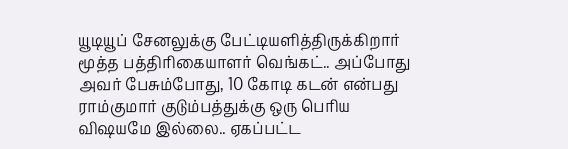யூடியூப் சேனலுக்கு பேட்டியளித்திருக்கிறார் மூத்த பத்திரிகையாளர் வெங்கட்.. அப்போது அவர் பேசும்போது, 10 கோடி கடன் என்பது ராம்குமார் குடும்பத்துக்கு ஒரு பெரிய விஷயமே இல்லை.. ஏகப்பட்ட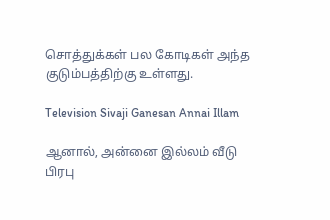சொத்துக்கள் பல கோடிகள் அந்த குடும்பத்திற்கு உள்ளது.

Television Sivaji Ganesan Annai Illam

ஆனால், அன்னை இல்லம் வீடு பிரபு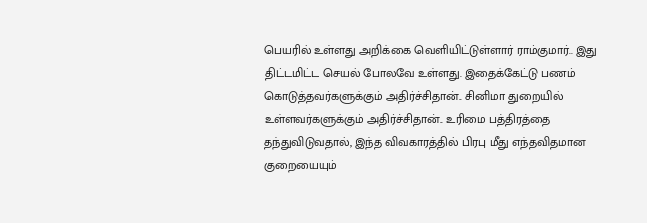பெயரில் உள்ளது அறிக்கை வெளியிட்டுள்ளார் ராம்குமார்.. இது திட்டமிட்ட செயல் போலவே உள்ளது. இதைக்கேட்டு பணம் கொடுத்தவர்களுக்கும் அதிர்ச்சிதான்.. சினிமா துறையில் உள்ளவர்களுக்கும் அதிர்ச்சிதான்.. உரிமை பத்திரத்தை தந்துவிடுவதால், இந்த விவகாரத்தில் பிரபு மீது எந்தவிதமான குறையையும்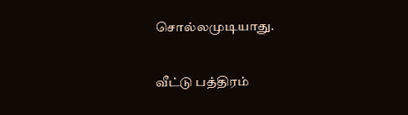சொல்லமுடியாது.

வீட்டு பத்திரம்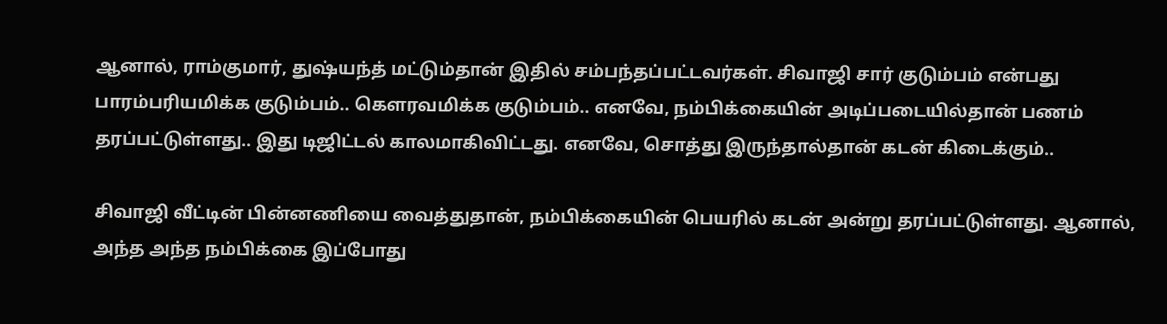ஆனால், ராம்குமார், துஷ்யந்த் மட்டும்தான் இதில் சம்பந்தப்பட்டவர்கள். சிவாஜி சார் குடும்பம் என்பது பாரம்பரியமிக்க குடும்பம்.. கௌரவமிக்க குடும்பம்.. எனவே, நம்பிக்கையின் அடிப்படையில்தான் பணம் தரப்பட்டுள்ளது.. இது டிஜிட்டல் காலமாகிவிட்டது. எனவே, சொத்து இருந்தால்தான் கடன் கிடைக்கும்..

சிவாஜி வீட்டின் பின்னணியை வைத்துதான், நம்பிக்கையின் பெயரில் கடன் அன்று தரப்பட்டுள்ளது. ஆனால், அந்த அந்த நம்பிக்கை இப்போது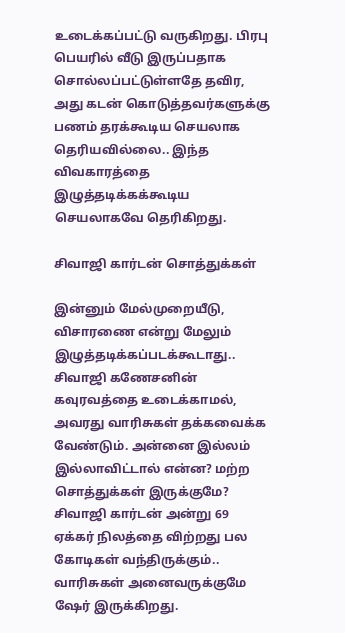உடைக்கப்பட்டு வருகிறது. பிரபு பெயரில் வீடு இருப்பதாக சொல்லப்பட்டுள்ளதே தவிர, அது கடன் கொடுத்தவர்களுக்கு பணம் தரக்கூடிய செயலாக தெரியவில்லை.. இந்த விவகாரத்தை இழுத்தடிக்கக்கூடிய செயலாகவே தெரிகிறது.

சிவாஜி கார்டன் சொத்துக்கள்

இன்னும் மேல்முறையீடு, விசாரணை என்று மேலும் இழுத்தடிக்கப்படக்கூடாது.. சிவாஜி கணேசனின் கவுரவத்தை உடைக்காமல், அவரது வாரிசுகள் தக்கவைக்க வேண்டும். அன்னை இல்லம் இல்லாவிட்டால் என்ன? மற்ற சொத்துக்கள் இருக்குமே? சிவாஜி கார்டன் அன்று 69 ஏக்கர் நிலத்தை விற்றது பல கோடிகள் வந்திருக்கும்.. வாரிசுகள் அனைவருக்குமே ஷேர் இருக்கிறது.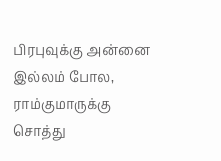பிரபுவுக்கு அன்னை இல்லம் போல, ராம்குமாருக்கு சொத்து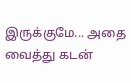இருக்குமே... அதை வைத்து கடன்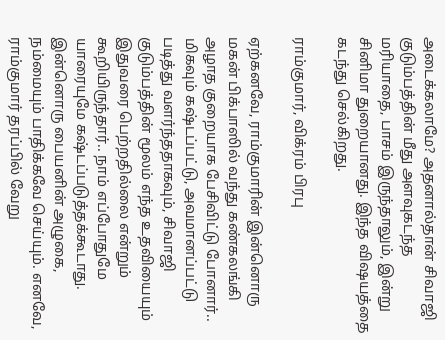அடைக்கலாமே? அதனால்தான் சிவாஜி குடும்பத்தின் மீது அளவுகடந்த மரியாதை, பாசம் இருந்தாலும், இன்று சினிமா துறையானது. இந்த விஷயத்தை கடந்து செல்கிறது.

ராம்குமார், விக்ரம் பிரபு

ஏற்கனவே, ராம்குமாரின் இன்னொரு மகன் பிக்பாஸில் வந்து கண்கலங்கி அழாத குறையாக பேசிவிட்டு போனார்.. மிகவும் கஷ்டப்பட்டு, அவமானப்பட்டு படித்து வளர்ந்ததாகவும், சிவாஜி குடும்பத்தின் மூலம் எந்த உதவியையும் இதுவரை பெற்றதில்லை என்றும் கூறியிருந்தார்.. நாம் எப்போதுமே யாரையுமே கஷ்டப்படுத்தக்கூடாது. இன்னொரு பையனின் அழுகை, நம்மையும் பாதிக்கவே செய்யும். எனவே, ராம்குமார் தரப்பில் வேறு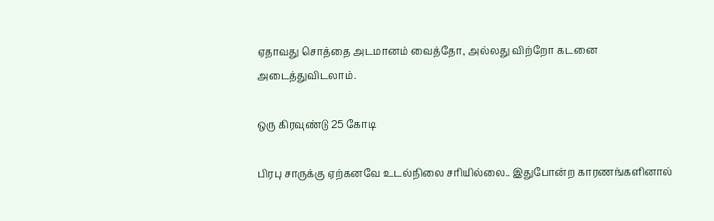ஏதாவது சொத்தை அடமானம் வைத்தோ, அல்லது விற்றோ கடனை அடைத்துவிடலாம்.

ஒரு கிரவுண்டு 25 கோடி

பிரபு சாருக்கு ஏற்கனவே உடல்நிலை சரியில்லை.. இதுபோன்ற காரணங்களினால்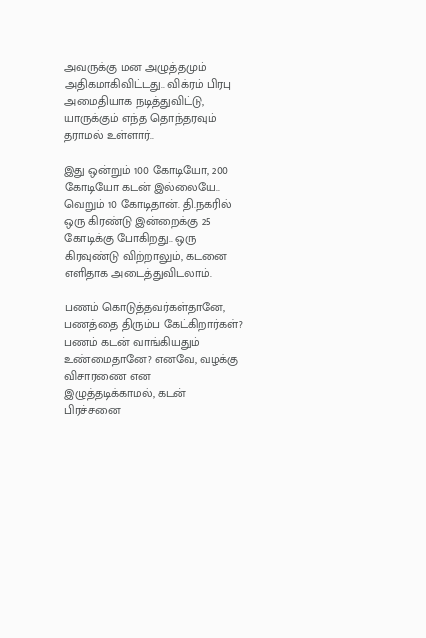அவருக்கு மன அழுத்தமும் அதிகமாகிவிட்டது.. விக்ரம் பிரபு அமைதியாக நடித்துவிட்டு, யாருக்கும் எந்த தொந்தரவும் தராமல் உள்ளார்..

இது ஒன்றும் 100 கோடியோ, 200 கோடியோ கடன் இல்லையே.. வெறும் 10 கோடிதான். தி.நகரில் ஒரு கிரண்டு இன்றைக்கு 25 கோடிக்கு போகிறது.. ஒரு கிரவுண்டு விற்றாலும், கடனை எளிதாக அடைத்துவிடலாம்.

பணம் கொடுத்தவர்கள்தானே, பணத்தை திரும்ப கேட்கிறார்கள்? பணம் கடன் வாங்கியதும் உண்மைதானே? எனவே, வழக்கு விசாரணை என இழுத்தடிக்காமல், கடன் பிரச்சனை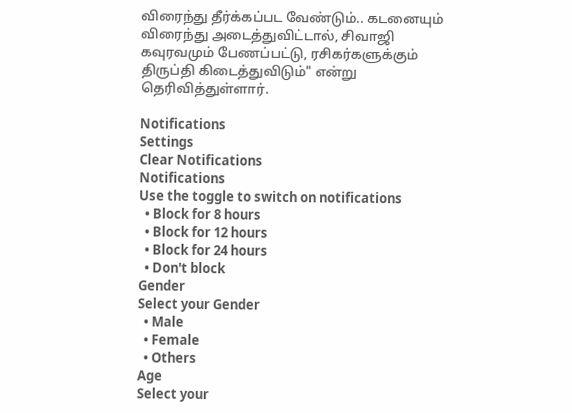விரைந்து தீர்க்கப்பட வேண்டும்.. கடனையும் விரைந்து அடைத்துவிட்டால், சிவாஜி கவுரவமும் பேணப்பட்டு, ரசிகர்களுக்கும் திருப்தி கிடைத்துவிடும்" என்று தெரிவித்துள்ளார்.

Notifications
Settings
Clear Notifications
Notifications
Use the toggle to switch on notifications
  • Block for 8 hours
  • Block for 12 hours
  • Block for 24 hours
  • Don't block
Gender
Select your Gender
  • Male
  • Female
  • Others
Age
Select your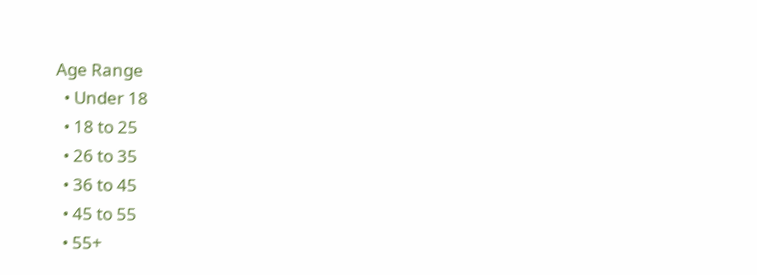Age Range
  • Under 18
  • 18 to 25
  • 26 to 35
  • 36 to 45
  • 45 to 55
  • 55+